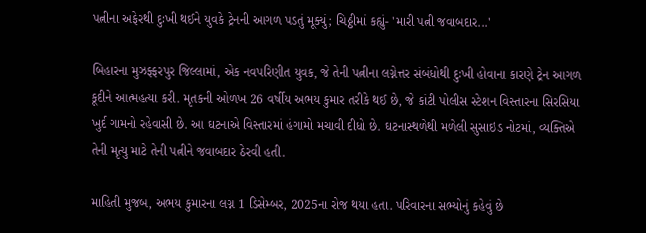પત્નીના અફેરથી દુઃખી થઈને યુવકે ટ્રેનની આગળ પડતું મૂક્યું; ચિઠ્ઠીમાં કહ્યું- 'મારી પત્ની જવાબદાર...'

બિહારના મુઝફ્ફરપુર જિલ્લામાં, એક નવપરિણીત યુવક, જે તેની પત્નીના લગ્નેત્તર સંબંધોથી દુઃખી હોવાના કારણે ટ્રેન આગળ કૂદીને આત્મહત્યા કરી. મૃતકની ઓળખ 26 વર્ષીય અભય કુમાર તરીકે થઈ છે, જે કાંટી પોલીસ સ્ટેશન વિસ્તારના સિરસિયા ખુર્દ ગામનો રહેવાસી છે. આ ઘટનાએ વિસ્તારમાં હંગામો મચાવી દીધો છે. ઘટનાસ્થળેથી મળેલી સુસાઇડ નોટમાં, વ્યક્તિએ તેની મૃત્યુ માટે તેની પત્નીને જવાબદાર ઠેરવી હતી.

માહિતી મુજબ, અભય કુમારના લગ્ન 1 ડિસેમ્બર, 2025ના રોજ થયા હતા. પરિવારના સભ્યોનું કહેવું છે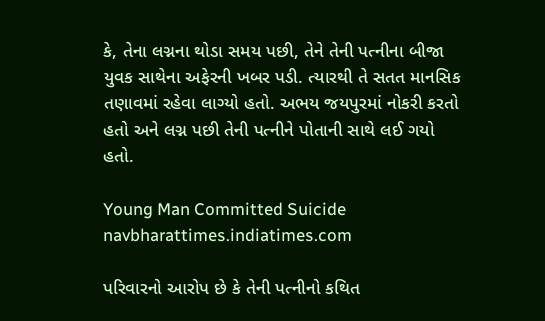કે, તેના લગ્નના થોડા સમય પછી, તેને તેની પત્નીના બીજા યુવક સાથેના અફેરની ખબર પડી. ત્યારથી તે સતત માનસિક તણાવમાં રહેવા લાગ્યો હતો. અભય જયપુરમાં નોકરી કરતો હતો અને લગ્ન પછી તેની પત્નીને પોતાની સાથે લઈ ગયો હતો.

Young Man Committed Suicide
navbharattimes.indiatimes.com

પરિવારનો આરોપ છે કે તેની પત્નીનો કથિત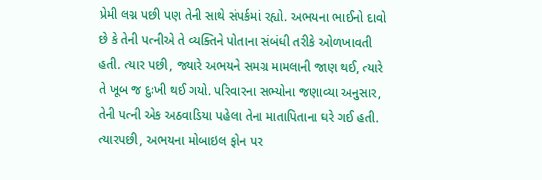પ્રેમી લગ્ન પછી પણ તેની સાથે સંપર્કમાં રહ્યો. અભયના ભાઈનો દાવો છે કે તેની પત્નીએ તે વ્યક્તિને પોતાના સંબંધી તરીકે ઓળખાવતી હતી. ત્યાર પછી, જ્યારે અભયને સમગ્ર મામલાની જાણ થઈ, ત્યારે તે ખૂબ જ દુઃખી થઈ ગયો. પરિવારના સભ્યોના જણાવ્યા અનુસાર, તેની પત્ની એક અઠવાડિયા પહેલા તેના માતાપિતાના ઘરે ગઈ હતી. ત્યારપછી, અભયના મોબાઇલ ફોન પર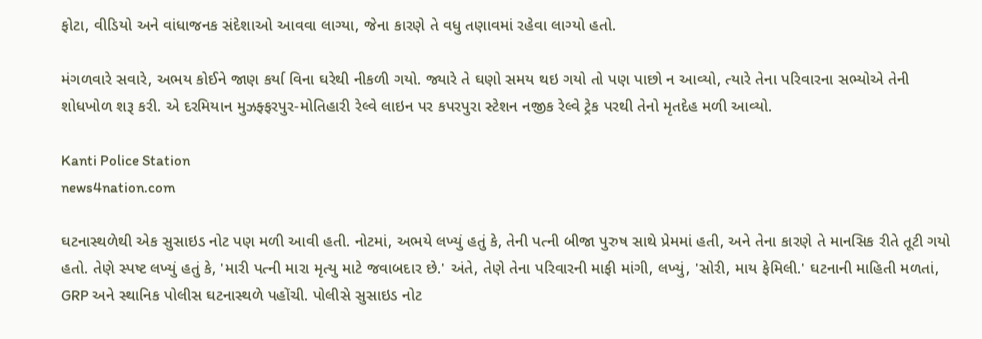ફોટા, વીડિયો અને વાંધાજનક સંદેશાઓ આવવા લાગ્યા, જેના કારણે તે વધુ તણાવમાં રહેવા લાગ્યો હતો.

મંગળવારે સવારે, અભય કોઈને જાણ કર્યા વિના ઘરેથી નીકળી ગયો. જ્યારે તે ઘણો સમય થઇ ગયો તો પણ પાછો ન આવ્યો, ત્યારે તેના પરિવારના સભ્યોએ તેની શોધખોળ શરૂ કરી. એ દરમિયાન મુઝફ્ફરપુર-મોતિહારી રેલ્વે લાઇન પર કપરપુરા સ્ટેશન નજીક રેલ્વે ટ્રેક પરથી તેનો મૃતદેહ મળી આવ્યો.

Kanti Police Station
news4nation.com

ઘટનાસ્થળેથી એક સુસાઇડ નોટ પણ મળી આવી હતી. નોટમાં, અભયે લખ્યું હતું કે, તેની પત્ની બીજા પુરુષ સાથે પ્રેમમાં હતી, અને તેના કારણે તે માનસિક રીતે તૂટી ગયો હતો. તેણે સ્પષ્ટ લખ્યું હતું કે, 'મારી પત્ની મારા મૃત્યુ માટે જવાબદાર છે.' અંતે, તેણે તેના પરિવારની માફી માંગી, લખ્યું, 'સોરી, માય ફેમિલી.' ઘટનાની માહિતી મળતાં, GRP અને સ્થાનિક પોલીસ ઘટનાસ્થળે પહોંચી. પોલીસે સુસાઇડ નોટ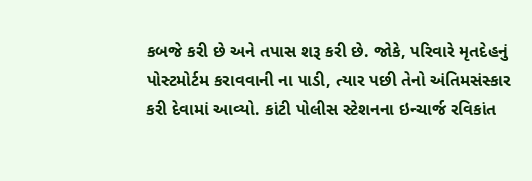કબજે કરી છે અને તપાસ શરૂ કરી છે. જોકે, પરિવારે મૃતદેહનું પોસ્ટમોર્ટમ કરાવવાની ના પાડી, ત્યાર પછી તેનો અંતિમસંસ્કાર કરી દેવામાં આવ્યો. કાંટી પોલીસ સ્ટેશનના ઇન્ચાર્જ રવિકાંત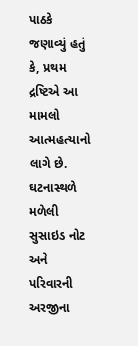પાઠકે જણાવ્યું હતું કે, પ્રથમ દ્રષ્ટિએ આ મામલો આત્મહત્યાનો લાગે છે. ઘટનાસ્થળે મળેલી સુસાઇડ નોટ અને પરિવારની અરજીના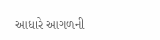આધારે આગળની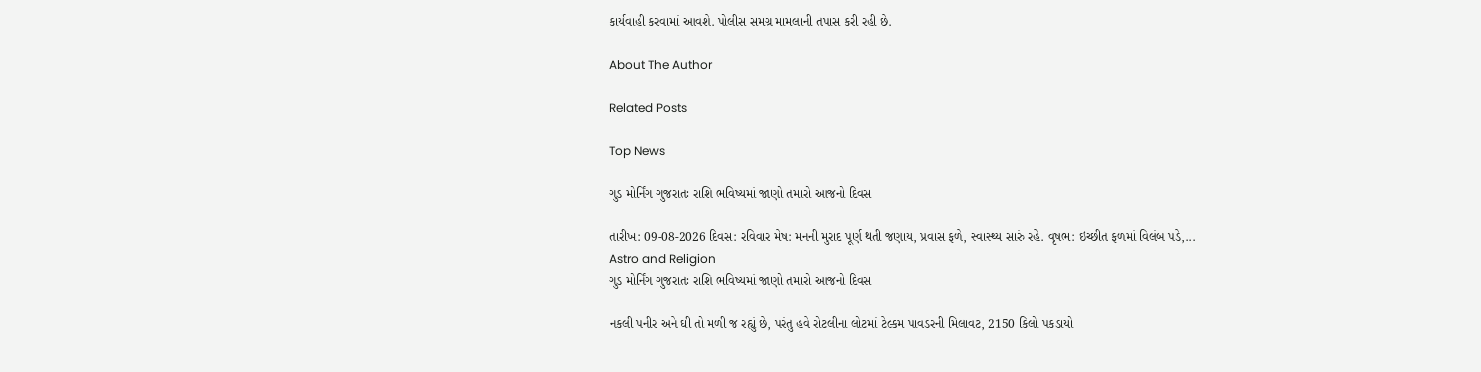કાર્યવાહી કરવામાં આવશે. પોલીસ સમગ્ર મામલાની તપાસ કરી રહી છે.

About The Author

Related Posts

Top News

ગુડ મોર્નિંગ ગુજરાતઃ રાશિ ભવિષ્યમાં જાણો તમારો આજનો દિવસ

તારીખ: 09-08-2026 દિવસ: રવિવાર મેષ: મનની મુરાદ પૂર્ણ થતી જણાય, પ્રવાસ ફળે, સ્વાસ્થ્ય સારું રહે. વૃષભ: ઇચ્છીત ફળમાં વિલંબ પડે,...
Astro and Religion
ગુડ મોર્નિંગ ગુજરાતઃ રાશિ ભવિષ્યમાં જાણો તમારો આજનો દિવસ

નકલી પનીર અને ઘી તો મળી જ રહ્યું છે, પરંતુ હવે રોટલીના લોટમાં ટેલ્કમ પાવડરની મિલાવટ, 2150 કિલો પકડાયો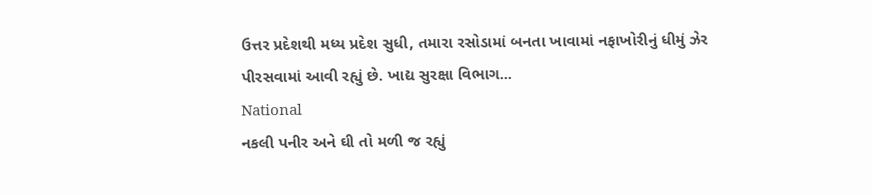ઉત્તર પ્રદેશથી મધ્ય પ્રદેશ સુધી, તમારા રસોડામાં બનતા ખાવામાં નફાખોરીનું ધીમું ઝેર પીરસવામાં આવી રહ્યું છે. ખાદ્ય સુરક્ષા વિભાગ...
National
નકલી પનીર અને ઘી તો મળી જ રહ્યું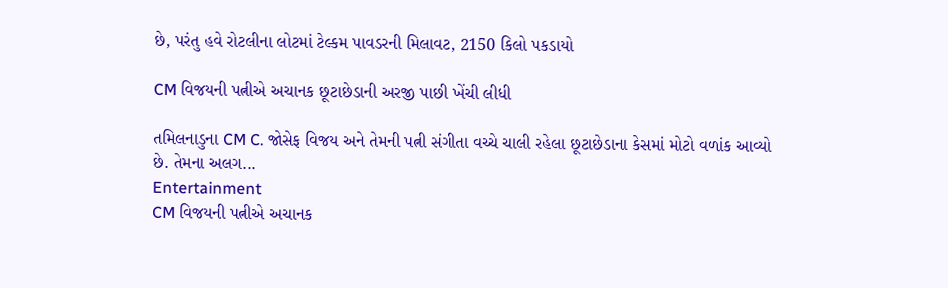છે, પરંતુ હવે રોટલીના લોટમાં ટેલ્કમ પાવડરની મિલાવટ, 2150 કિલો પકડાયો

CM વિજયની પત્નીએ અચાનક છૂટાછેડાની અરજી પાછી ખેંચી લીધી

તમિલનાડુના CM C. જોસેફ વિજય અને તેમની પત્ની સંગીતા વચ્ચે ચાલી રહેલા છૂટાછેડાના કેસમાં મોટો વળાંક આવ્યો છે. તેમના અલગ...
Entertainment
CM વિજયની પત્નીએ અચાનક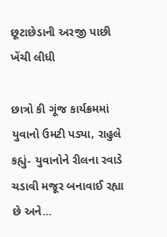છૂટાછેડાની અરજી પાછી ખેંચી લીધી

છાત્રો કી ગૂંજ કાર્યક્રમમાં યુવાનો ઉમટી પડ્યા, રાહુલે કહ્યું- યુવાનોને રીલના રવાડે ચડાવી મજૂર બનાવાઈ રહ્યા છે અને...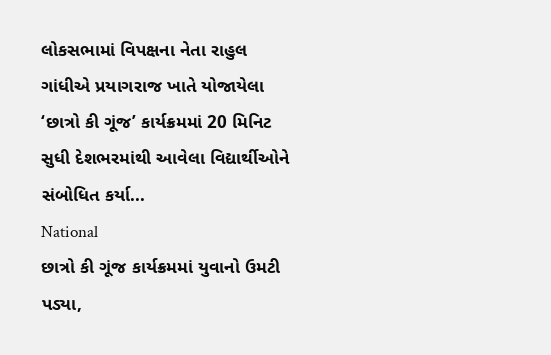લોકસભામાં વિપક્ષના નેતા રાહુલ ગાંધીએ પ્રયાગરાજ ખાતે યોજાયેલા ‘છાત્રો કી ગૂંજ’ કાર્યક્રમમાં 20 મિનિટ સુધી દેશભરમાંથી આવેલા વિદ્યાર્થીઓને સંબોધિત કર્યા...
National
છાત્રો કી ગૂંજ કાર્યક્રમમાં યુવાનો ઉમટી પડ્યા,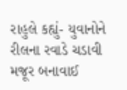રાહુલે કહ્યું- યુવાનોને રીલના રવાડે ચડાવી મજૂર બનાવાઈ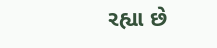રહ્યા છે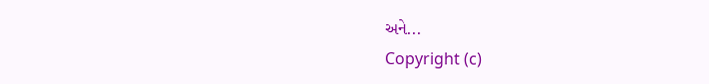અને...
Copyright (c)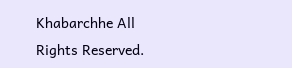Khabarchhe All Rights Reserved.